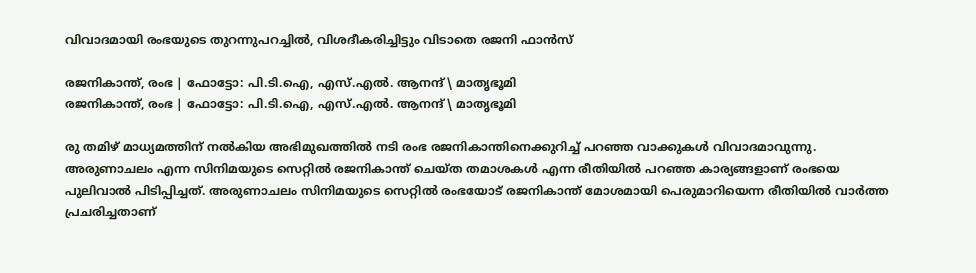വിവാദമായി രംഭയുടെ തുറന്നുപറച്ചിൽ, വിശദീകരിച്ചിട്ടും വിടാതെ രജനി ഫാൻസ്

രജനികാന്ത്, രംഭ | ഫോട്ടോ: പി.ടി.ഐ, എസ്.എൽ. ആനന്ദ് \ മാതൃഭൂമി
രജനികാന്ത്, രംഭ | ഫോട്ടോ: പി.ടി.ഐ, എസ്.എൽ. ആനന്ദ് \ മാതൃഭൂമി

രു തമിഴ് മാധ്യമത്തിന് നൽകിയ അഭിമുഖത്തിൽ നടി രംഭ രജനികാന്തിനെക്കുറിച്ച് പറഞ്ഞ വാക്കുകൾ വിവാദമാവുന്നു. അരുണാചലം എന്ന സിനിമയുടെ സെറ്റിൽ രജനികാന്ത് ചെയ്ത തമാശകൾ എന്ന രീതിയിൽ പറഞ്ഞ കാര്യങ്ങളാണ് രംഭയെ പുലിവാൽ പിടിപ്പിച്ചത്. അരുണാചലം സിനിമയുടെ സെറ്റിൽ രംഭയോട് രജനികാന്ത് മോശമായി പെരുമാറിയെന്ന രീതിയിൽ വാർത്ത പ്രചരിച്ചതാണ്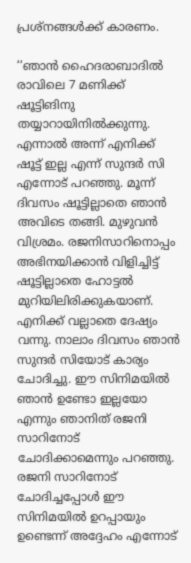പ്രശ്നങ്ങൾക്ക് കാരണം.

‘‘ഞാൻ ഹൈദരാബാദിൽ രാവിലെ 7 മണിക്ക് ഷൂട്ടിങിനു തയ്യാറായിനിൽക്കുന്നു. എന്നാൽ അന്ന് എനിക്ക് ഷൂട്ട് ഇല്ല എന്ന് സുന്ദർ സി എന്നോട് പറഞ്ഞു. മൂന്ന് ദിവസം ഷൂട്ടില്ലാതെ ഞാൻ അവിടെ തങ്ങി. മുഴുവൻ വിശ്രമം. രജനിസാറിനൊപ്പം അഭിനയിക്കാൻ വിളിച്ചിട്ട് ഷൂട്ടില്ലാതെ ഹോട്ടൽ മുറിയിലിരിക്കുകയാണ്. എനിക്ക് വല്ലാതെ ദേഷ്യം വന്നു. നാലാം ദിവസം ഞാൻ സുന്ദർ സിയോട് കാര്യം ചോദിച്ചു. ഈ സിനിമയിൽ ഞാൻ ഉണ്ടോ ഇല്ലയോ എന്നും ഞാനിത് രജനി സാറിനോട് ചോദിക്കാമെന്നും പറഞ്ഞു.  രജനി സാറിനോട് ചോദിച്ചപ്പോൾ ഈ സിനിമയിൽ ഉറപ്പായും ഉണ്ടെന്ന് അദ്ദേഹം എന്നോട്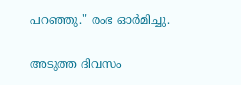പറഞ്ഞു." രംഭ ഓർമിച്ചു.

അടുത്ത ദിവസം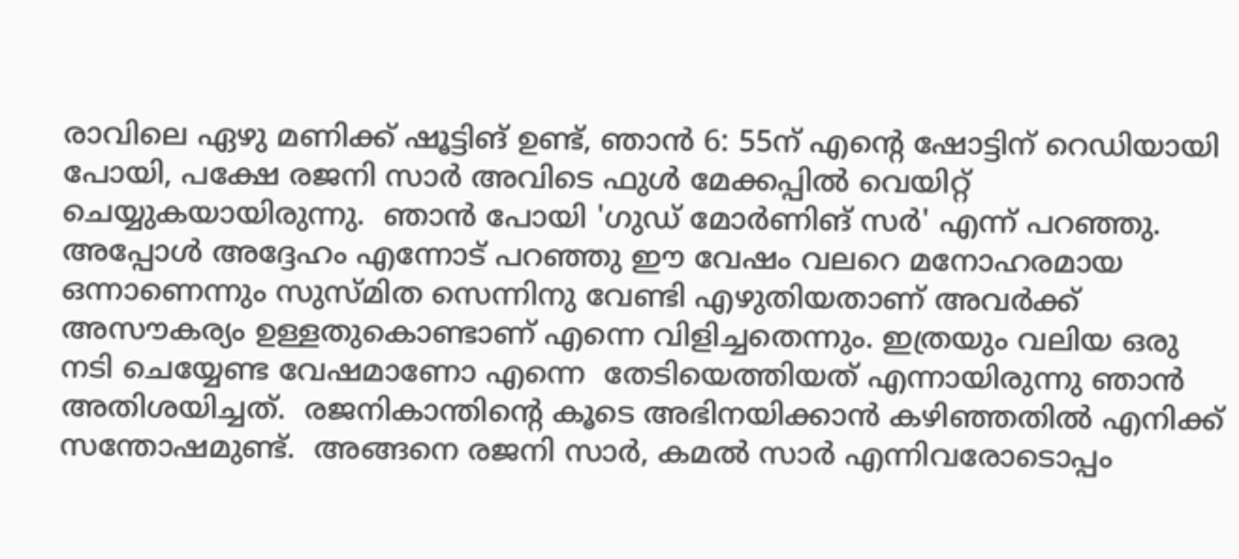രാവിലെ ഏഴു മണിക്ക് ഷൂട്ടിങ് ഉണ്ട്, ഞാൻ 6: 55ന് എന്റെ ഷോട്ടിന് റെഡിയായി പോയി, പക്ഷേ രജനി സാർ അവിടെ ഫുൾ മേക്കപ്പിൽ വെയിറ്റ് ചെയ്യുകയായിരുന്നു.  ഞാൻ പോയി 'ഗുഡ് മോർണിങ് സർ' എന്ന് പറഞ്ഞു. അപ്പോൾ അദ്ദേഹം എന്നോട് പറഞ്ഞു ഈ വേഷം വലറെ മനോഹരമായ ഒന്നാണെന്നും സുസ്മിത സെന്നിനു വേണ്ടി എഴുതിയതാണ് അവർക്ക് അസൗകര്യം ഉള്ളതുകൊണ്ടാണ് എന്നെ വിളിച്ചതെന്നും. ഇത്രയും വലിയ ഒരു നടി ചെയ്യേണ്ട വേഷമാണോ എന്നെ  തേടിയെത്തിയത് എന്നായിരുന്നു ഞാൻ അതിശയിച്ചത്.  രജനികാന്തിന്റെ കൂടെ അഭിനയിക്കാൻ കഴിഞ്ഞതിൽ എനിക്ക് സന്തോഷമുണ്ട്.  അങ്ങനെ രജനി സാർ, കമൽ സാർ എന്നിവരോടൊപ്പം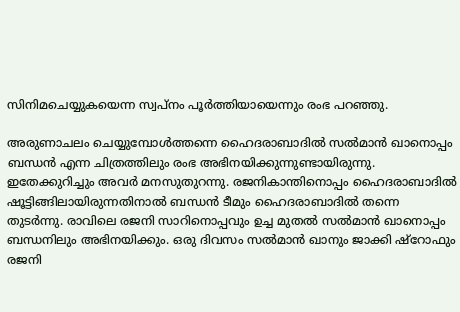സിനിമചെയ്യുകയെന്ന സ്വപ്നം പൂർത്തിയായെന്നും രംഭ പറഞ്ഞു.

അരുണാചലം ചെയ്യുമ്പോൾത്തന്നെ ഹൈദരാബാദിൽ സൽമാൻ ഖാനൊപ്പം ബന്ധൻ എന്ന ചിത്രത്തിലും രംഭ അഭിനയിക്കുന്നുണ്ടായിരുന്നു. ഇതേക്കുറിച്ചും അവർ മനസുതുറന്നു. രജനികാന്തിനൊപ്പം ഹൈദരാബാദിൽ ഷൂട്ടിങ്ങിലായിരുന്നതിനാൽ ബന്ധൻ ടീമും ഹൈദരാബാദിൽ തന്നെ തുടർന്നു. രാവിലെ രജനി സാറിനൊപ്പവും ഉച്ച മുതൽ സൽമാൻ ഖാനൊപ്പം ബന്ധനിലും അഭിനയിക്കും. ഒരു ദിവസം സൽമാൻ ഖാനും ജാക്കി ഷ്റോഫും രജനി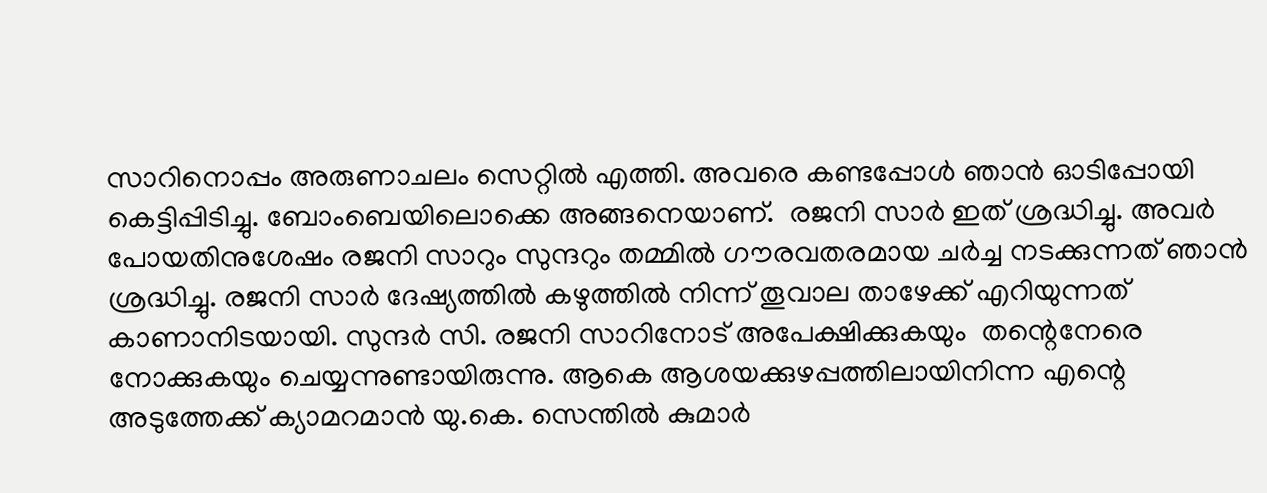സാറിനൊപ്പം അരുണാചലം സെറ്റിൽ എത്തി. അവരെ കണ്ടപ്പോൾ ഞാൻ ഓടിപ്പോയി കെട്ടിപ്പിടിച്ചു. ബോംബെയിലൊക്കെ അങ്ങനെയാണ്.  രജനി സാർ ഇത് ശ്രദ്ധിച്ചു. അവർ പോയതിനുശേഷം രജനി സാറും സുന്ദറും തമ്മിൽ ഗൗരവതരമായ ചർച്ച നടക്കുന്നത് ഞാൻ ശ്രദ്ധിച്ചു. രജനി സാർ ദേഷ്യത്തിൽ കഴുത്തിൽ നിന്ന് തൂവാല താഴേക്ക് എറിയുന്നത് കാണാനിടയായി. സുന്ദർ സി. രജനി സാറിനോട് അപേക്ഷിക്കുകയും  തന്റെനേരെ നോക്കുകയും ചെയ്യന്നുണ്ടായിരുന്നു. ആകെ ആശയക്കുഴപ്പത്തിലായിനിന്ന എന്റെ അടുത്തേക്ക് ക്യാമറമാൻ യു.കെ. സെന്തിൽ കുമാർ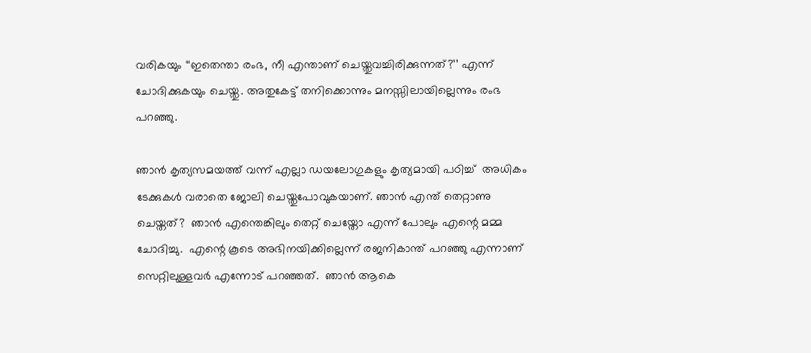വരികയും ‘‘ഇതെന്താ രംഭ, നീ എന്താണ് ചെയ്തുവച്ചിരിക്കുന്നത്?’’ എന്ന് ചോദിക്കുകയും ചെയ്തു. അതുകേട്ട് തനിക്കൊന്നും മനസ്സിലായില്ലെന്നും രംഭ പറഞ്ഞു.

ഞാൻ കൃത്യസമയത്ത് വന്ന് എല്ലാ ഡയലോഗുകളും കൃത്യമായി പഠിച്ച്  അധികം ടേക്കുകൾ വരാതെ ജോലി ചെയ്തുപോവുകയാണ്. ഞാൻ എന്ത് തെറ്റാണു ചെയ്തത്?  ഞാൻ എന്തെങ്കിലും തെറ്റ് ചെയ്തോ എന്ന് പോലും എന്റെ മമ്മ ചോദിച്ചു.  എന്റെ കൂടെ അഭിനയിക്കില്ലെന്ന് രജനികാന്ത് പറഞ്ഞു എന്നാണ് സെറ്റിലുള്ളവർ എന്നോട് പറഞ്ഞത്.  ഞാൻ ആകെ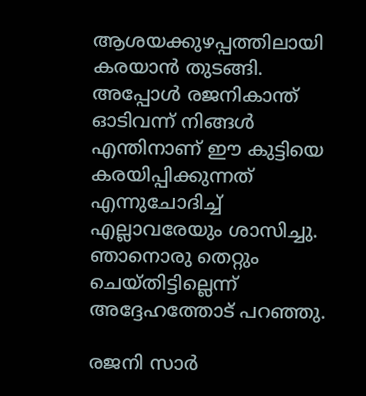ആശയക്കുഴപ്പത്തിലായി കരയാൻ തുടങ്ങി. അപ്പോൾ രജനികാന്ത് ഓടിവന്ന് നിങ്ങൾ എന്തിനാണ് ഈ കുട്ടിയെ കരയിപ്പിക്കുന്നത് എന്നുചോദിച്ച് എല്ലാവരേയും ശാസിച്ചു. ഞാനൊരു തെറ്റും ചെയ്തിട്ടില്ലെന്ന് അദ്ദേഹത്തോട് പറഞ്ഞു.

രജനി സാർ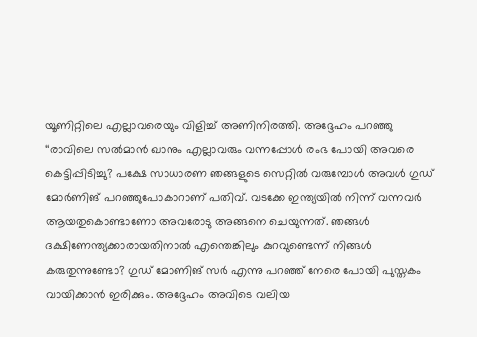യൂണിറ്റിലെ എല്ലാവരെയും വിളിച്ച് അണിനിരത്തി. അദ്ദേഹം പറഞ്ഞു ‘‘രാവിലെ സൽമാൻ ഖാനും എല്ലാവരും വന്നപ്പോൾ രംഭ പോയി അവരെ കെട്ടിപ്പിടിച്ചു? പക്ഷേ സാധാരണ ഞങ്ങളുടെ സെറ്റിൽ വരുമ്പോൾ അവൾ ഗുഡ് മോർണിങ് പറഞ്ഞുപോകാറാണ് പതിവ്. വടക്കേ ഇന്ത്യയിൽ നിന്ന് വന്നവർ ആയതുകൊണ്ടാണോ അവരോടു അങ്ങനെ ചെയുന്നത്. ഞങ്ങൾ ദക്ഷിണേന്ത്യക്കാരായതിനാൽ എന്തെങ്കിലും കുറവുണ്ടെന്ന് നിങ്ങൾ കരുതുന്നുണ്ടോ? ഗുഡ് മോണിങ് സർ എന്നു പറഞ്ഞ് നേരെ പോയി പുസ്തകം വായിക്കാൻ ഇരിക്കും. അദ്ദേഹം അവിടെ വലിയ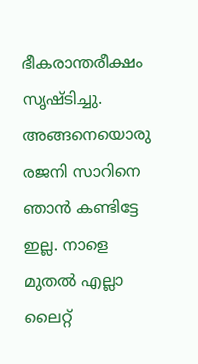ഭീകരാന്തരീക്ഷം സൃഷ്ടിച്ചു. അങ്ങനെയൊരു രജനി സാറിനെ ഞാൻ കണ്ടിട്ടേ ഇല്ല. നാളെ മുതൽ എല്ലാ ലൈറ്റ്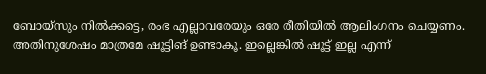ബോയ്‌സും നിൽക്കട്ടെ, രംഭ എല്ലാവരേയും ഒരേ രീതിയിൽ ആലിംഗനം ചെയ്യണം. അതിനുശേഷം മാത്രമേ ഷൂട്ടിങ് ഉണ്ടാകൂ. ഇല്ലെങ്കിൽ ഷൂട്ട് ഇല്ല എന്ന്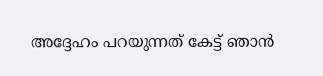അദ്ദേഹം പറയുന്നത് കേട്ട് ഞാൻ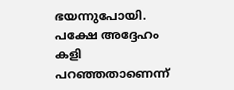ഭയന്നുപോയി. പക്ഷേ അദ്ദേഹം കളി പറഞ്ഞതാണെന്ന്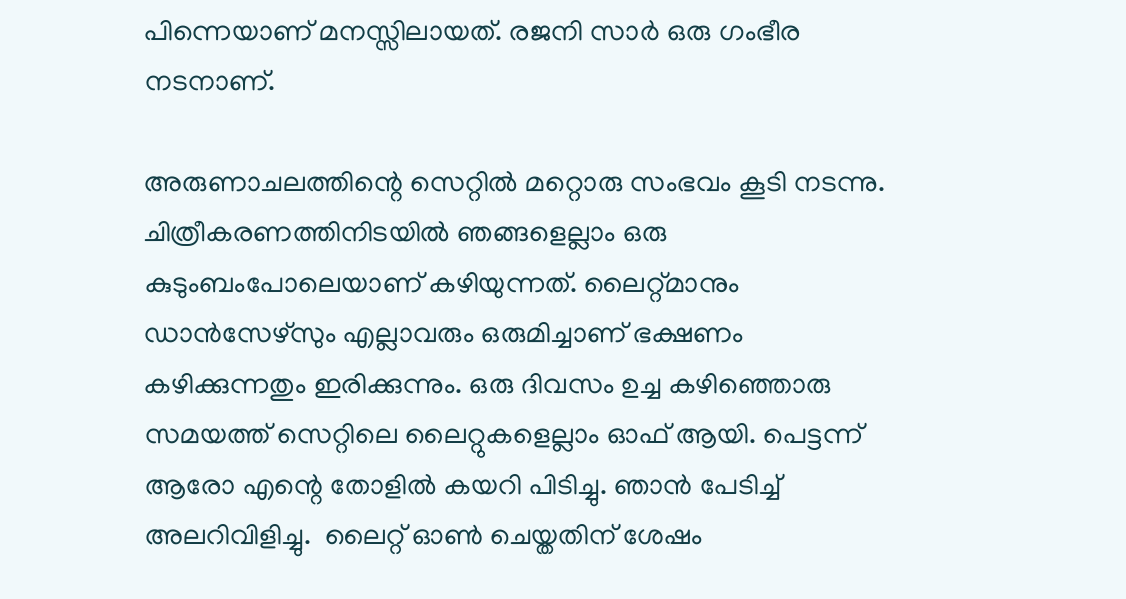പിന്നെയാണ് മനസ്സിലായത്. രജനി സാർ ഒരു ഗംഭീര നടനാണ്.

അരുണാചലത്തിന്റെ സെറ്റിൽ മറ്റൊരു സംഭവം കൂടി നടന്നു. ചിത്രീകരണത്തിനിടയിൽ ഞങ്ങളെല്ലാം ഒരു കുടുംബംപോലെയാണ് കഴിയുന്നത്. ലൈറ്റ്മാനും ഡാൻസേഴ്സും എല്ലാവരും ഒരുമിച്ചാണ് ഭക്ഷണം കഴിക്കുന്നതും ഇരിക്കുന്നും. ഒരു ദിവസം ഉച്ച കഴിഞ്ഞൊരു സമയത്ത് സെറ്റിലെ ലൈറ്റുകളെല്ലാം ഓഫ് ആയി. പെട്ടന്ന് ആരോ എന്റെ തോളിൽ കയറി പിടിച്ചു. ഞാൻ പേടിച്ച് അലറിവിളിച്ചു.  ലൈറ്റ് ഓൺ ചെയ്തതിന് ശേഷം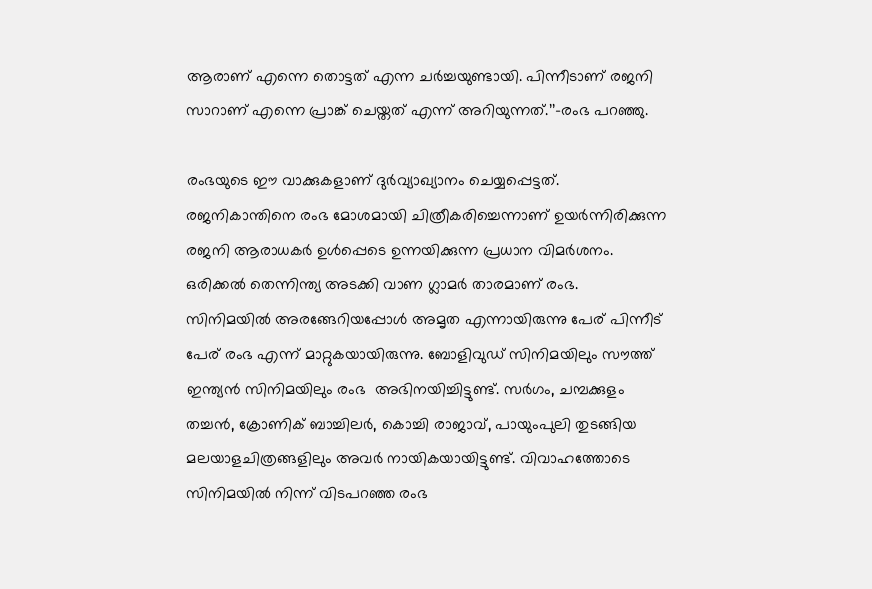ആരാണ് എന്നെ തൊട്ടത് എന്ന ചർച്ചയുണ്ടായി. പിന്നീടാണ് രജനി സാറാണ് എന്നെ പ്രാങ്ക് ചെയ്തത് എന്ന് അറിയുന്നത്.’’–രംഭ പറഞ്ഞു.

രംഭയുടെ ഈ വാക്കുകളാണ് ദുർവ്യാഖ്യാനം ചെയ്യപ്പെട്ടത്. രജനികാന്തിനെ രംഭ മോശമായി ചിത്രീകരിച്ചെന്നാണ് ഉയർന്നിരിക്കുന്ന രജനി ആരാധകർ ഉൾപ്പെടെ ഉന്നയിക്കുന്ന പ്രധാന വിമർശനം. ഒരിക്കൽ തെന്നിന്ത്യ അടക്കി വാണ ഗ്ലാമർ താരമാണ് രംഭ.  സിനിമയിൽ അരങ്ങേറിയപ്പോൾ അമൃത എന്നായിരുന്നു പേര് പിന്നീട് പേര് രംഭ എന്ന് മാറ്റുകയായിരുന്നു. ബോളിവുഡ് സിനിമയിലും സൗത്ത് ഇന്ത്യൻ സിനിമയിലും രംഭ  അഭിനയിച്ചിട്ടുണ്ട്. സർഗം, ചമ്പക്കുളം തച്ചൻ, ക്രോണിക് ബാച്ചിലർ, കൊച്ചി രാജാവ്, പായുംപുലി തുടങ്ങിയ മലയാളചിത്രങ്ങളിലും അവർ നായികയായിട്ടുണ്ട്. വിവാഹത്തോടെ സിനിമയിൽ നിന്ന് വിടപറഞ്ഞ രംഭ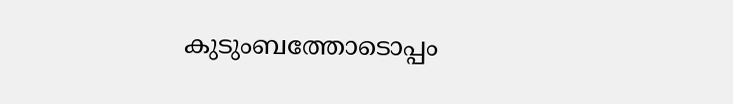കുടുംബത്തോടൊപ്പം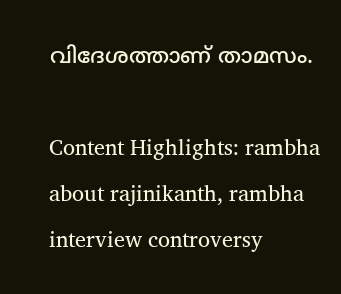വിദേശത്താണ് താമസം.

Content Highlights: rambha about rajinikanth, rambha interview controversy